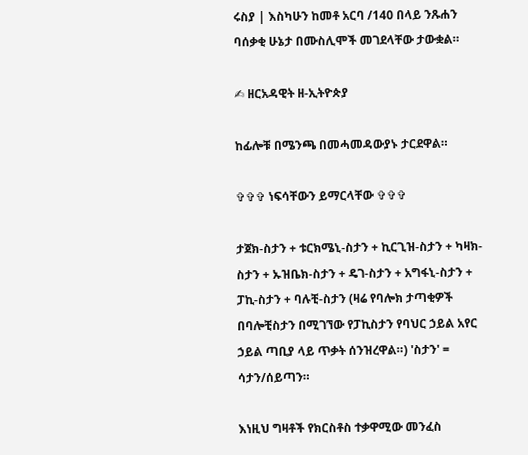ሩስያ | እስካሁን ከመቶ አርባ /140 በላይ ንጹሐን ባሰቃቂ ሁኔታ በሙስሊሞች መገደላቸው ታውቋል።

✍ ዘርአዳዊት ዘ-ኢትዮጵያ

ከፊሎቹ በሜንጫ በመሓመዳውያኑ ታርደዋል።

✞✞✞ ነፍሳቸውን ይማርላቸው ✞✞✞

ታጀክ-ስታን + ቱርክሜኒ-ስታን + ኪርጊዝ-ስታን + ካዛክ-ስታን + ኡዝቤክ-ስታን + ዴገ-ስታን + አግፋኒ-ስታን + ፓኪ-ስታን + ባሉቺ-ስታን (ዛሬ የባሎክ ታጣቂዎች በባሎቺስታን በሚገኘው የፓኪስታን የባህር ኃይል አየር ኃይል ጣቢያ ላይ ጥቃት ሰንዝረዋል።) 'ስታን' = ሳታን/ሰይጣን።

እነዚህ ግዛቶች የክርስቶስ ተቃዋሚው መንፈስ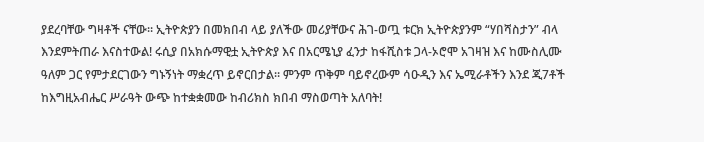ያደረባቸው ግዛቶች ናቸው። ኢትዮጵያን በመክበብ ላይ ያለችው መሪያቸውና ሕገ-ወጧ ቱርክ ኢትዮጵያንም “ሃበሻስታን” ብላ እንደምትጠራ እናስተውል! ሩሲያ በአክሱማዊቷ ኢትዮጵያ እና በአርሜኒያ ፈንታ ከፋሺስቱ ጋላ-ኦሮሞ አገዛዝ እና ከሙስሊሙ ዓለም ጋር የምታደርገውን ግኑኝነት ማቋረጥ ይኖርበታል። ምንም ጥቅም ባይኖረውም ሳዑዲን እና ኤሚራቶችን እንደ ጂ7ቶች ከእግዚአብሔር ሥራዓት ውጭ ከተቋቋመው ከብሪክስ ክበብ ማስወጣት አለባት!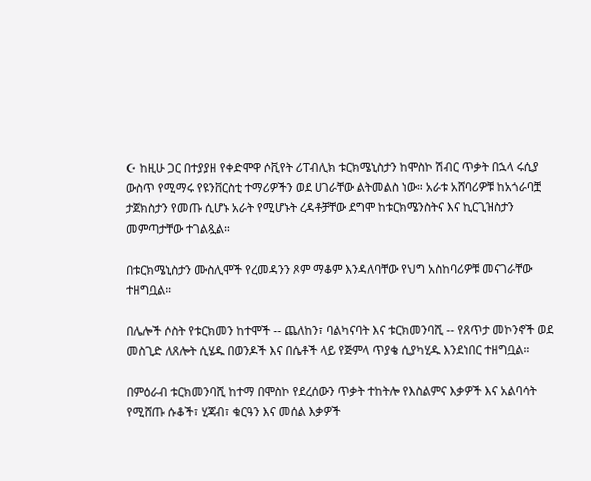☪ ከዚሁ ጋር በተያያዘ የቀድሞዋ ሶቪየት ሪፐብሊክ ቱርክሜኒስታን ከሞስኮ ሽብር ጥቃት በኋላ ሩሲያ ውስጥ የሚማሩ የዩንቨርስቲ ተማሪዎችን ወደ ሀገራቸው ልትመልስ ነው። አራቱ አሸባሪዎቹ ከአጎራባቿ ታጀክስታን የመጡ ሲሆኑ አራት የሚሆኑት ረዳቶቻቸው ደግሞ ከቱርክሜንስትና እና ኪርጊዝስታን መምጣታቸው ተገልጿል።

በቱርክሜኒስታን ሙስሊሞች የረመዳንን ጾም ማቆም እንዳለባቸው የህግ አስከባሪዎቹ መናገራቸው ተዘግቧል።

በሌሎች ሶስት የቱርክመን ከተሞች -- ጨለከን፣ ባልካናባት እና ቱርክመንባሺ -- የጸጥታ መኮንኖች ወደ መስጊድ ለጸሎት ሲሄዱ በወንዶች እና በሴቶች ላይ የጅምላ ጥያቄ ሲያካሂዱ እንደነበር ተዘግቧል።

በምዕራብ ቱርክመንባሺ ከተማ በሞስኮ የደረሰውን ጥቃት ተከትሎ የእስልምና እቃዎች እና አልባሳት የሚሸጡ ሱቆች፣ ሂጃብ፣ ቁርዓን እና መሰል እቃዎች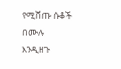የሚሸጡ ሱቆች በሙሉ እንዲዘጉ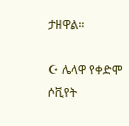ታዘዋል።

☪ ሌላዋ የቀድሞ ሶቪየት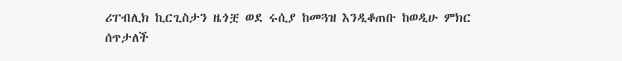ሪፐብሊክ ኪርጊስታን ዜጎቿ ወደ ሩሲያ ከመጓዝ እንዲቆጠቡ ከወዲሁ ምክር ሰጥታለች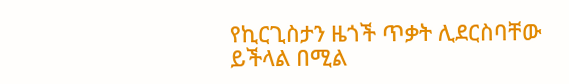የኪርጊስታን ዜጎች ጥቃት ሊደርስባቸው ይችላል በሚል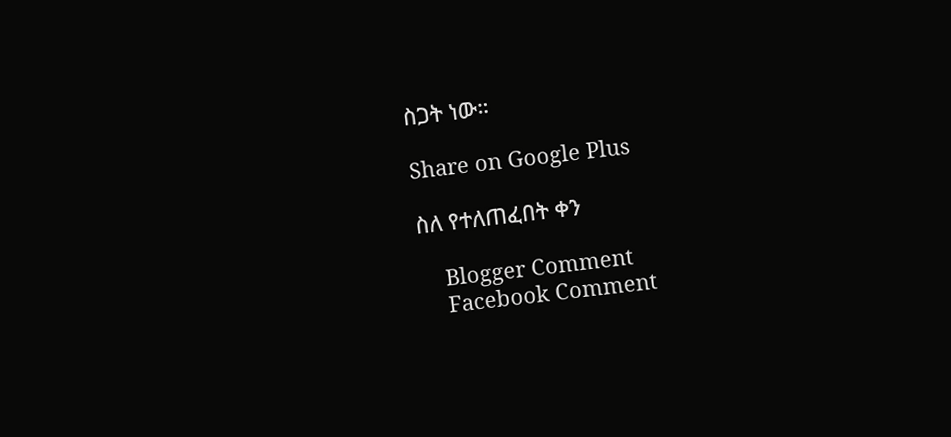ስጋት ነው።

Share on Google Plus

ስለ የተለጠፈበት ቀን

    Blogger Comment
    Facebook Comment